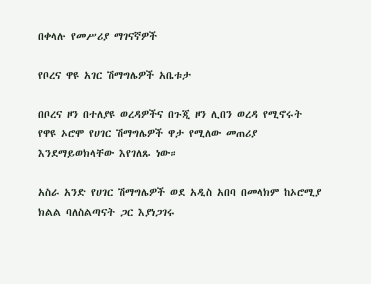በቀላሉ የመሥሪያ ማገናኛዎች

የቦረና ዋዩ አገር ሽማግሌዎች አቤቱታ

በቦረና ዞን በተለያዩ ወረዳዎችና በጉጂ ዞን ሊበን ወረዳ የሚኖሩት የዋዩ ኦሮሞ የሀገር ሽማግሌዎች ዋታ የሚለው መጠሪያ እንደማይወክላቸው እየገለጹ ነው።

አስራ አንድ የሀገር ሽማግሌዎች ወደ አዲስ አበባ በመላክም ከኦሮሚያ ክልል ባለስልጣናት ጋር እያነጋገሩ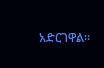አድርገዋል።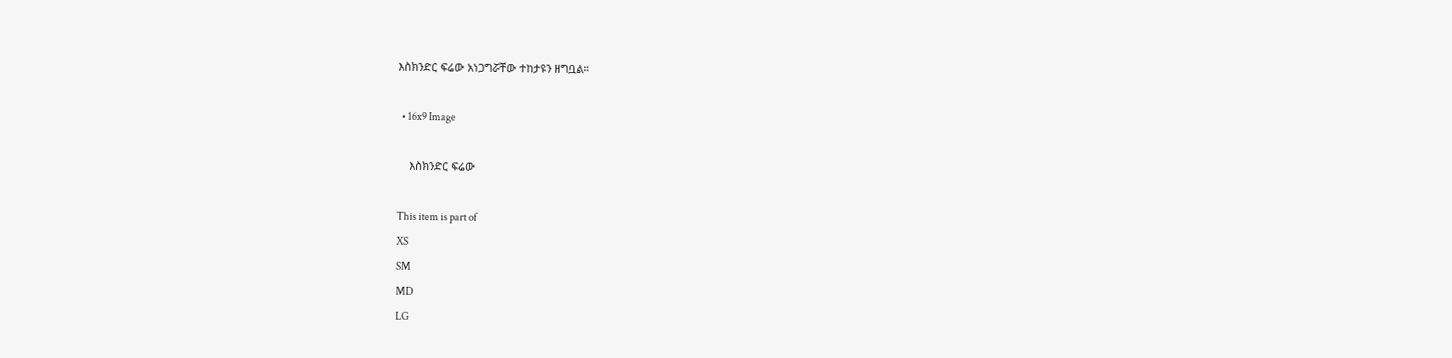እስክንድር ፍሬው አነጋግሯቸው ተከታዩን ዘግቧል።

  • 16x9 Image

    እስክንድር ፍሬው

This item is part of
XS
SM
MD
LG